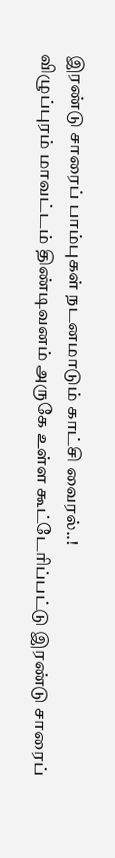இரண்டு சாரைப் பாம்புகள் நடனமாடும் காட்சி வைரல்..!
விழுப்புரம் மாவட்டம் திண்டிவனம் அருகே உள்ள கூட்டேரிப்பட்டு இரண்டு சாரைப்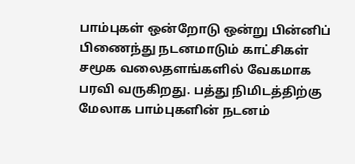பாம்புகள் ஒன்றோடு ஒன்று பின்னிப் பிணைந்து நடனமாடும் காட்சிகள் சமூக வலைதளங்களில் வேகமாக பரவி வருகிறது. பத்து நிமிடத்திற்கு மேலாக பாம்புகளின் நடனம்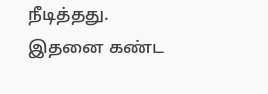நீடித்தது.
இதனை கண்ட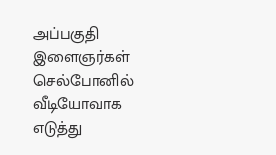அப்பகுதி இளைஞர்கள் செல்போனில் வீடியோவாக எடுத்து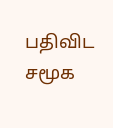பதிவிட சமூக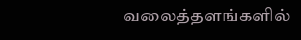வலைத்தளங்களில்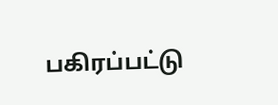பகிரப்பட்டு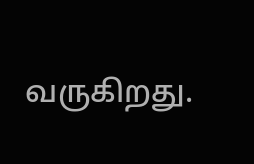வருகிறது.